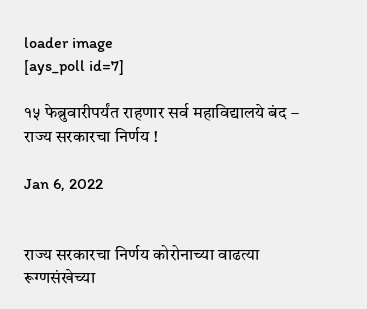loader image
[ays_poll id=7]

१५ फेब्रुवारीपर्यंत राहणार सर्व महाविद्यालये बंद – राज्य सरकारचा निर्णय !

Jan 6, 2022


राज्य सरकारचा निर्णय कोरोनाच्या वाढत्या रूग्णसंखेच्या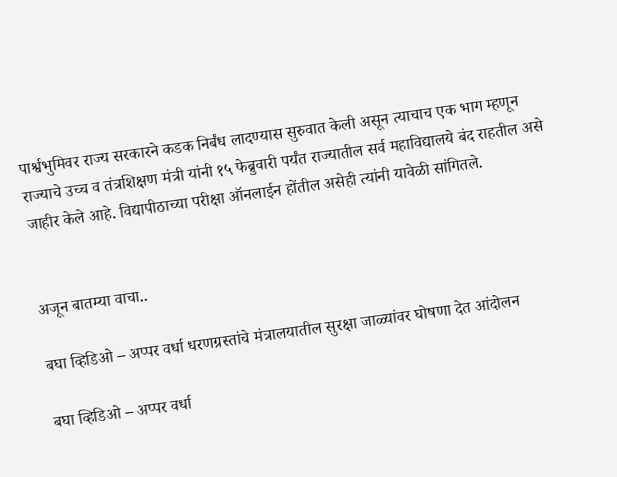पार्श्वभुमिवर राज्य सरकारने कडक निर्बंध लादण्यास सुरुवात केली असून त्याचाच एक भाग म्हणून राज्याचे उच्च व तंत्रशिक्षण मंत्री यांनी १५ फेब्रुवारी पर्यंत राज्यातील सर्व महाविद्यालये बंद राहतील असे जाहीर केले आहे. विद्यापीठाच्या परीक्षा ऑनलाईन होंतील असेही त्यांनी यावेळी सांगितले.


अजून बातम्या वाचा..

बघा व्हिडिओ – अप्पर वर्धा धरणग्रस्तांचे मंत्रालयातील सुरक्षा जाळ्यांवर घोषणा देत आंदोलन

बघा व्हिडिओ – अप्पर वर्धा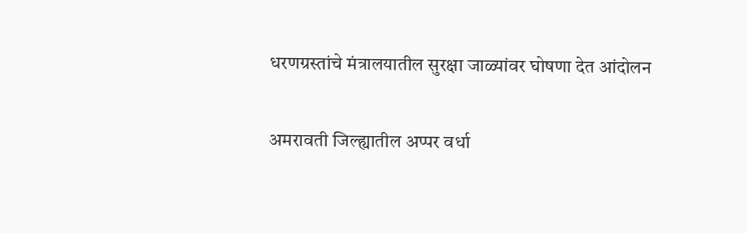धरणग्रस्तांचे मंत्रालयातील सुरक्षा जाळ्यांवर घोषणा देत आंदोलन

अमरावती जिल्ह्यातील अप्पर वर्धा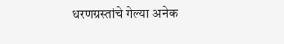धरणग्रस्तांचे गेल्या अनेक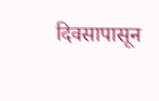दिवसापासून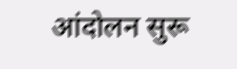आंदोलन सुरू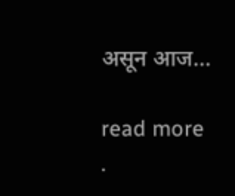असून आज...

read more
.